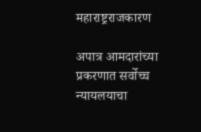महाराष्ट्रराजकारण

अपात्र आमदारांच्या प्रकरणात सर्वोच्च न्यायलयाचा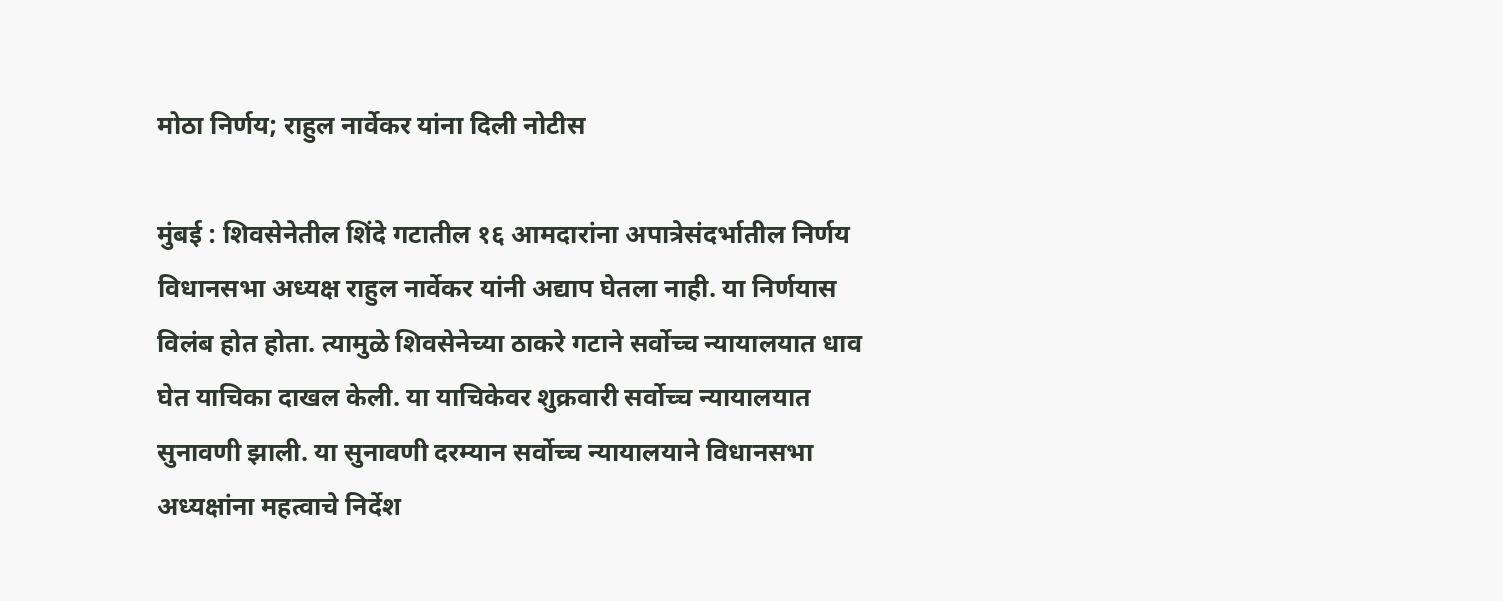मोठा निर्णय; राहुल नार्वेकर यांना दिली नोटीस

मुंबई : शिवसेनेतील शिंदे गटातील १६ आमदारांना अपात्रेसंदर्भातील निर्णय विधानसभा अध्यक्ष राहुल नार्वेकर यांनी अद्याप घेतला नाही. या निर्णयास विलंब होत होता. त्यामुळे शिवसेनेच्या ठाकरे गटाने सर्वोच्च न्यायालयात धाव घेत याचिका दाखल केली. या याचिकेवर शुक्रवारी सर्वोच्च न्यायालयात सुनावणी झाली. या सुनावणी दरम्यान सर्वोच्च न्यायालयाने विधानसभा अध्यक्षांना महत्वाचे निर्देश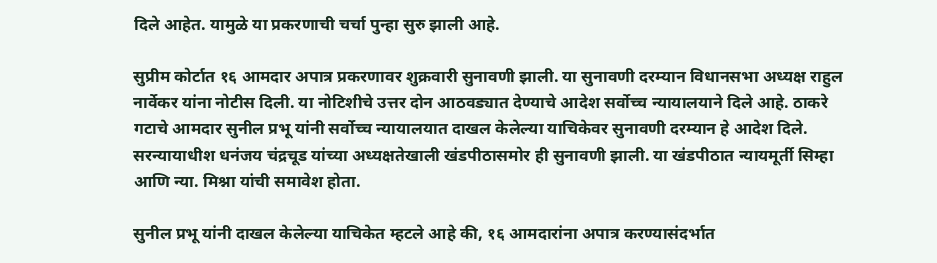दिले आहेत. यामुळे या प्रकरणाची चर्चा पुन्हा सुरु झाली आहे.

सुप्रीम कोर्टात १६ आमदार अपात्र प्रकरणावर शुक्रवारी सुनावणी झाली. या सुनावणी दरम्यान विधानसभा अध्यक्ष राहुल नार्वेकर यांना नोटीस दिली. या नोटिशीचे उत्तर दोन आठवड्यात देण्याचे आदेश सर्वोच्च न्यायालयाने दिले आहे. ठाकरे गटाचे आमदार सुनील प्रभू यांनी सर्वोच्च न्यायालयात दाखल केलेल्या याचिकेवर सुनावणी दरम्यान हे आदेश दिले. सरन्यायाधीश धनंजय चंद्रचूड यांच्या अध्यक्षतेखाली खंडपीठासमोर ही सुनावणी झाली. या खंडपीठात न्यायमूर्ती सिम्हा आणि न्या. मिश्ना यांची समावेश होता.

सुनील प्रभू यांनी दाखल केलेल्या याचिकेत म्हटले आहे की, १६ आमदारांना अपात्र करण्यासंदर्भात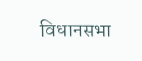विधानसभा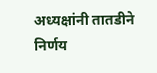अध्यक्षांनी तातडीने निर्णय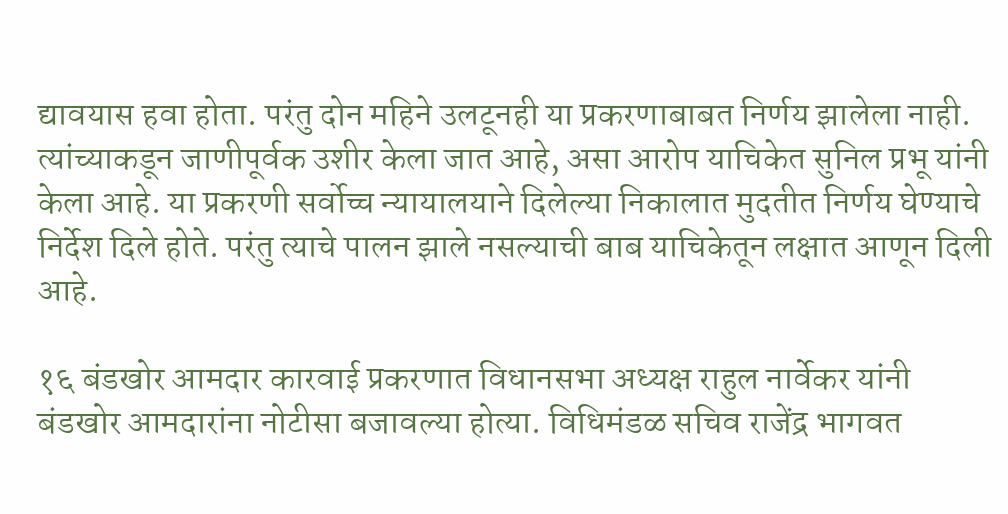द्यावयास हवा होता. परंतु दोन महिने उलटूनही या प्रकरणाबाबत निर्णय झालेला नाही. त्यांच्याकडून जाणीपूर्वक उशीर केला जात आहे, असा आरोप याचिकेत सुनिल प्रभू यांनी केला आहे. या प्रकरणी सर्वोच्च न्यायालयाने दिलेल्या निकालात मुदतीत निर्णय घेण्याचे निर्देश दिले होते. परंतु त्याचे पालन झाले नसल्याची बाब याचिकेतून लक्षात आणून दिली आहे.

१६ बंडखोर आमदार कारवाई प्रकरणात विधानसभा अध्यक्ष राहुल नार्वेकर यांनी बंडखोर आमदारांना नोटीसा बजावल्या होत्या. विधिमंडळ सचिव राजेंद्र भागवत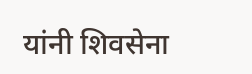यांनी शिवसेना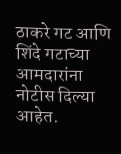ठाकरे गट आणि शिंदे गटाच्या आमदारांना नोटीस दिल्या आहेत.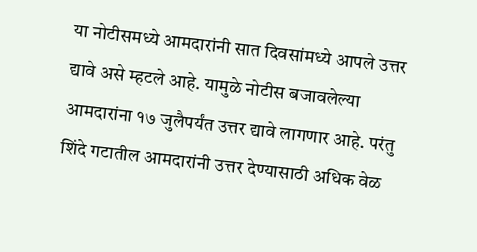या नोटीसमध्ये आमदारांनी सात दिवसांमध्ये आपले उत्तर द्यावे असे म्हटले आहे. यामुळे नोटीस बजावलेल्या आमदारांना १७ जुलैपर्यंत उत्तर द्यावे लागणार आहे. परंतु शिंदे गटातील आमदारांनी उत्तर देण्यासाठी अधिक वेळ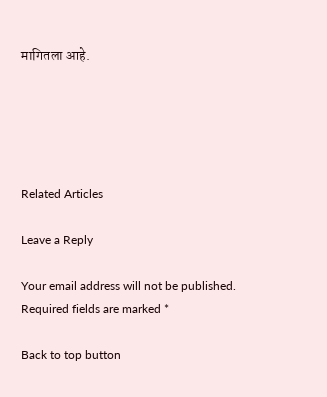मागितला आहे.





Related Articles

Leave a Reply

Your email address will not be published. Required fields are marked *

Back to top button